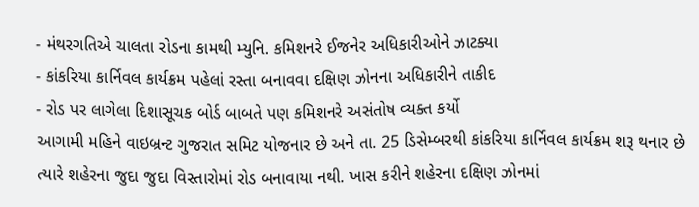- મંથરગતિએ ચાલતા રોડના કામથી મ્યુનિ. કમિશનરે ઈજનેર અધિકારીઓને ઝાટક્યા
- કાંકરિયા કાર્નિવલ કાર્યક્રમ પહેલાં રસ્તા બનાવવા દક્ષિણ ઝોનના અધિકારીને તાકીદ
- રોડ પર લાગેલા દિશાસૂચક બોર્ડ બાબતે પણ કમિશનરે અસંતોષ વ્યક્ત કર્યો
આગામી મહિને વાઇબ્રન્ટ ગુજરાત સમિટ યોજનાર છે અને તા. 25 ડિસેમ્બરથી કાંકરિયા કાર્નિવલ કાર્યક્રમ શરૂ થનાર છે ત્યારે શહેરના જુદા જુદા વિસ્તારોમાં રોડ બનાવાયા નથી. ખાસ કરીને શહેરના દક્ષિણ ઝોનમાં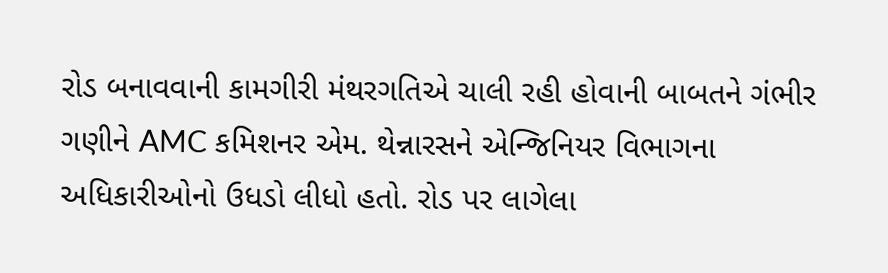રોડ બનાવવાની કામગીરી મંથરગતિએ ચાલી રહી હોવાની બાબતને ગંભીર ગણીને AMC કમિશનર એમ. થેન્નારસને એન્જિનિયર વિભાગના અધિકારીઓનો ઉધડો લીધો હતો. રોડ પર લાગેલા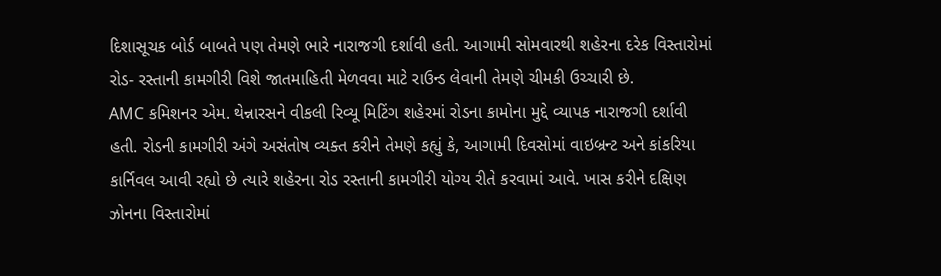દિશાસૂચક બોર્ડ બાબતે પણ તેમણે ભારે નારાજગી દર્શાવી હતી. આગામી સોમવારથી શહેરના દરેક વિસ્તારોમાં રોડ- રસ્તાની કામગીરી વિશે જાતમાહિતી મેળવવા માટે રાઉન્ડ લેવાની તેમણે ચીમકી ઉચ્ચારી છે.
AMC કમિશનર એમ. થેન્નારસને વીકલી રિવ્યૂ મિટિંગ શહેરમાં રોડના કામોના મુદ્દે વ્યાપક નારાજગી દર્શાવી હતી. રોડની કામગીરી અંગે અસંતોષ વ્યક્ત કરીને તેમણે કહ્યું કે, આગામી દિવસોમાં વાઇબ્રન્ટ અને કાંકરિયા કાર્નિવલ આવી રહ્યો છે ત્યારે શહેરના રોડ રસ્તાની કામગીરી યોગ્ય રીતે કરવામાં આવે. ખાસ કરીને દક્ષિણ ઝોનના વિસ્તારોમાં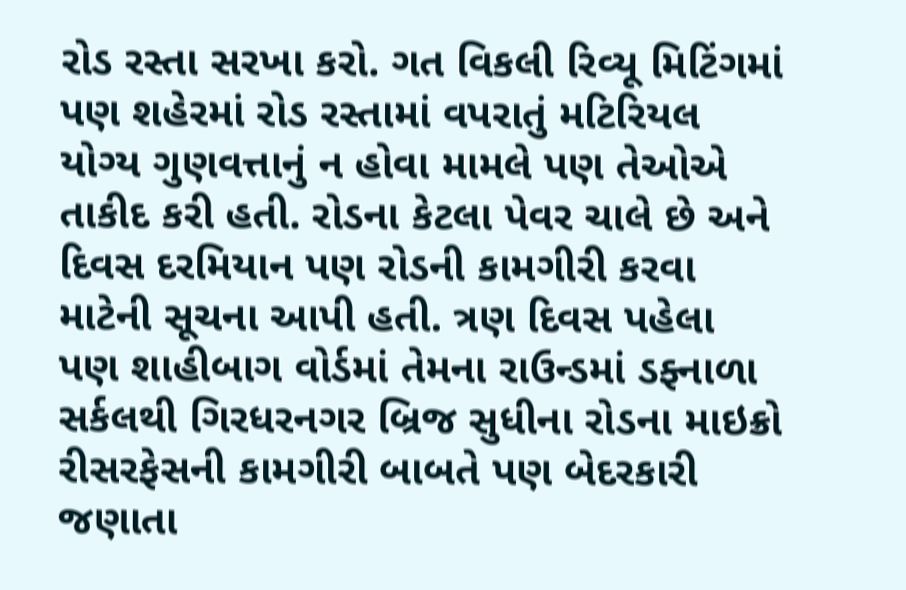રોડ રસ્તા સરખા કરો. ગત વિકલી રિવ્યૂ મિટિંગમાં પણ શહેરમાં રોડ રસ્તામાં વપરાતું મટિરિયલ યોગ્ય ગુણવત્તાનું ન હોવા મામલે પણ તેઓએ તાકીદ કરી હતી. રોડના કેટલા પેવર ચાલે છે અને દિવસ દરમિયાન પણ રોડની કામગીરી કરવા માટેની સૂચના આપી હતી. ત્રણ દિવસ પહેલા પણ શાહીબાગ વોર્ડમાં તેમના રાઉન્ડમાં ડફ્નાળા સર્કલથી ગિરધરનગર બ્રિજ સુધીના રોડના માઇક્રો રીસરફેસની કામગીરી બાબતે પણ બેદરકારી જણાતા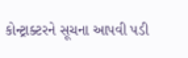કોન્ટ્રાક્ટરને સૂચના આપવી પડી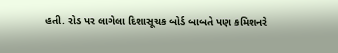હતી. રોડ પર લાગેલા દિશાસૂચક બોર્ડ બાબતે પણ કમિશનરે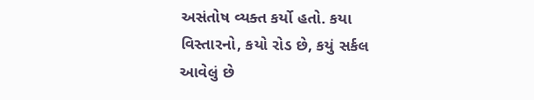અસંતોષ વ્યક્ત કર્યો હતો. કયા વિસ્તારનો, કયો રોડ છે, કયું સર્કલ આવેલું છે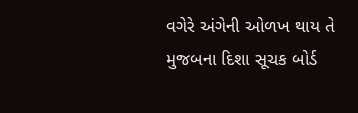વગેરે અંગેની ઓળખ થાય તે મુજબના દિશા સૂચક બોર્ડ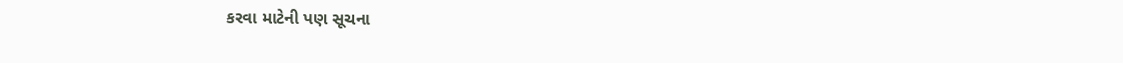કરવા માટેની પણ સૂચના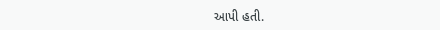આપી હતી.